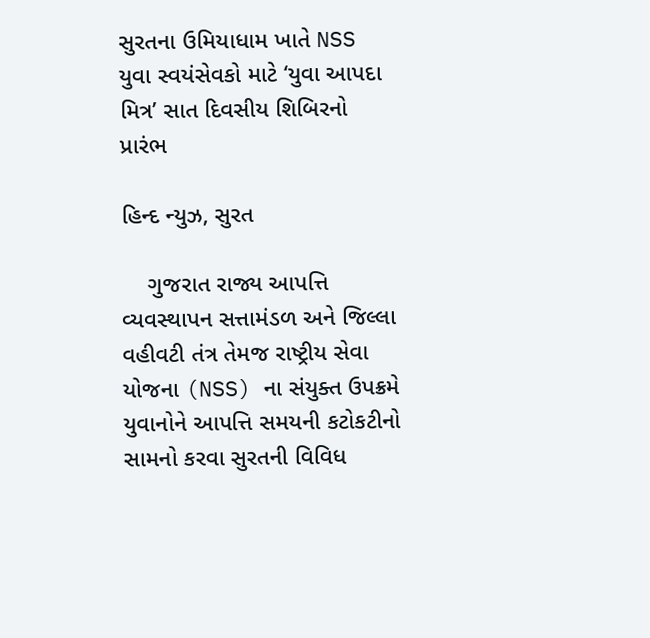સુરતના ઉમિયાધામ ખાતે NSS યુવા સ્વયંસેવકો માટે ‘યુવા આપદા મિત્ર’ સાત દિવસીય શિબિરનો પ્રારંભ

હિન્દ ન્યુઝ, સુરત

    ગુજરાત રાજ્ય આપત્તિ વ્યવસ્થાપન સત્તામંડળ અને જિલ્લા વહીવટી તંત્ર તેમજ રાષ્ટ્રીય સેવા યોજના (NSS) ના સંયુક્ત ઉપક્રમે યુવાનોને આપત્તિ સમયની કટોકટીનો સામનો કરવા સુરતની વિવિધ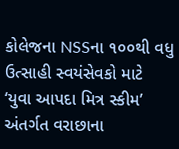કોલેજના NSSના ૧૦૦થી વધુ ઉત્સાહી સ્વયંસેવકો માટે ‘યુવા આપદા મિત્ર સ્કીમ’ અંતર્ગત વરાછાના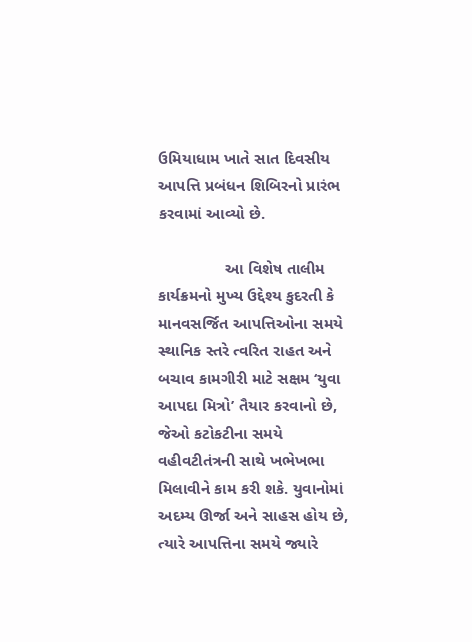ઉમિયાધામ ખાતે સાત દિવસીય આપત્તિ પ્રબંધન શિબિરનો પ્રારંભ કરવામાં આવ્યો છે.

               આ વિશેષ તાલીમ કાર્યક્રમનો મુખ્ય ઉદ્દેશ્ય કુદરતી કે માનવસર્જિત આપત્તિઓના સમયે સ્થાનિક સ્તરે ત્વરિત રાહત અને બચાવ કામગીરી માટે સક્ષમ ‘યુવા આપદા મિત્રો’ તૈયાર કરવાનો છે, જેઓ કટોકટીના સમયે વહીવટીતંત્રની સાથે ખભેખભા મિલાવીને કામ કરી શકે. યુવાનોમાં અદમ્ય ઊર્જા અને સાહસ હોય છે, ત્યારે આપત્તિના સમયે જ્યારે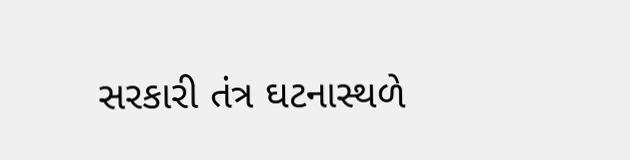સરકારી તંત્ર ઘટનાસ્થળે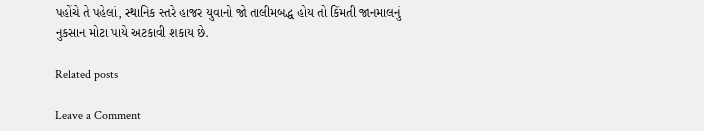પહોંચે તે પહેલાં, સ્થાનિક સ્તરે હાજર યુવાનો જો તાલીમબદ્ધ હોય તો કિંમતી જાનમાલનું નુકસાન મોટા પાયે અટકાવી શકાય છે.

Related posts

Leave a Comment